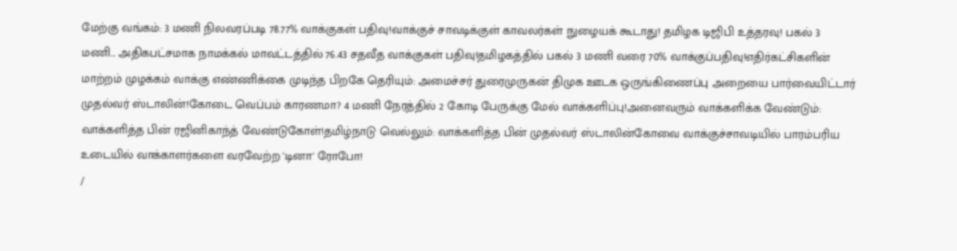மேற்கு வங்கம்: 3 மணி நிலவரப்படி 78.77% வாக்குகள் பதிவு!வாக்குச் சாவடிக்குள் காவலர்கள் நுழையக் கூடாது! தமிழக டிஜிபி உத்தரவு! பகல் 3 மணி... அதிகபட்சமாக நாமக்கல் மாவட்டத்தில் 76.43 சதவீத வாக்குகள் பதிவு!தமிழகத்தில் பகல் 3 மணி வரை 70% வாக்குப்பதிவு!எதிர்கட்சிகளின் மாற்றம் முழக்கம் வாக்கு எண்ணிக்கை முடிந்த பிறகே தெரியும்: அமைச்சர் துரைமுருகன் திமுக ஊடக ஒருங்கிணைப்பு அறையை பார்வையிட்டார் முதல்வர் ஸ்டாலின்!கோடை வெப்பம் காரணமா? 4 மணி நேரத்தில் 2 கோடி பேருக்கு மேல் வாக்களிப்பு!அனைவரும் வாக்களிக்க வேண்டும்: வாக்களித்த பின் ரஜினிகாந்த் வேண்டுகோள்!தமிழ்நாடு வெல்லும்: வாக்களித்த பின் முதல்வர் ஸ்டாலின்கோவை வாக்குச்சாவடியில் பாரம்பரிய உடையில் வாக்காளர்களை வரவேற்ற 'டினா' ரோபோ!
/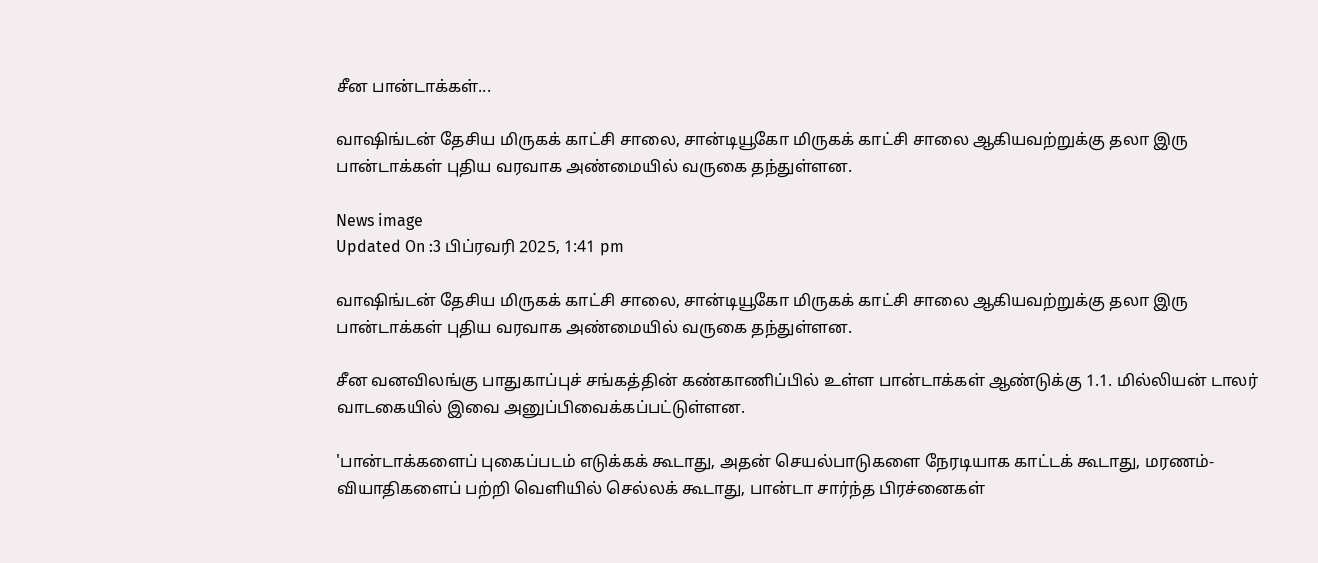சீன பான்டாக்கள்...

வாஷிங்டன் தேசிய மிருகக் காட்சி சாலை, சான்டியூகோ மிருகக் காட்சி சாலை ஆகியவற்றுக்கு தலா இரு பான்டாக்கள் புதிய வரவாக அண்மையில் வருகை தந்துள்ளன.

News image
Updated On :3 பிப்ரவரி 2025, 1:41 pm

வாஷிங்டன் தேசிய மிருகக் காட்சி சாலை, சான்டியூகோ மிருகக் காட்சி சாலை ஆகியவற்றுக்கு தலா இரு பான்டாக்கள் புதிய வரவாக அண்மையில் வருகை தந்துள்ளன.

சீன வனவிலங்கு பாதுகாப்புச் சங்கத்தின் கண்காணிப்பில் உள்ள பான்டாக்கள் ஆண்டுக்கு 1.1. மில்லியன் டாலர் வாடகையில் இவை அனுப்பிவைக்கப்பட்டுள்ளன.

'பான்டாக்களைப் புகைப்படம் எடுக்கக் கூடாது, அதன் செயல்பாடுகளை நேரடியாக காட்டக் கூடாது, மரணம்- வியாதிகளைப் பற்றி வெளியில் செல்லக் கூடாது, பான்டா சார்ந்த பிரச்னைகள்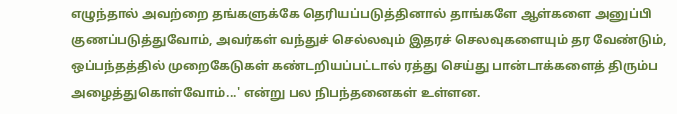எழுந்தால் அவற்றை தங்களுக்கே தெரியப்படுத்தினால் தாங்களே ஆள்களை அனுப்பி குணப்படுத்துவோம், அவர்கள் வந்துச் செல்லவும் இதரச் செலவுகளையும் தர வேண்டும், ஒப்பந்தத்தில் முறைகேடுகள் கண்டறியப்பட்டால் ரத்து செய்து பான்டாக்களைத் திரும்ப அழைத்துகொள்வோம்...' என்று பல நிபந்தனைகள் உள்ளன.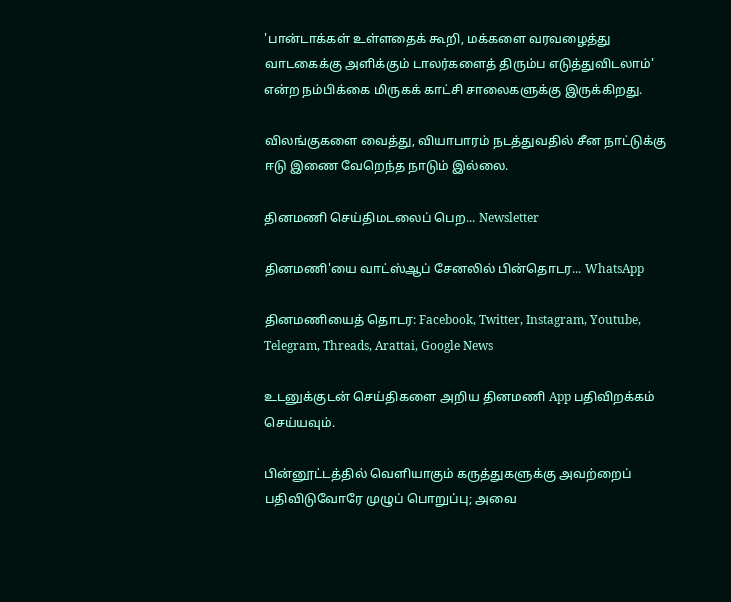'பான்டாக்கள் உள்ளதைக் கூறி, மக்களை வரவழைத்து வாடகைக்கு அளிக்கும் டாலர்களைத் திரும்ப எடுத்துவிடலாம்' என்ற நம்பிக்கை மிருகக் காட்சி சாலைகளுக்கு இருக்கிறது.

விலங்குகளை வைத்து, வியாபாரம் நடத்துவதில் சீன நாட்டுக்கு ஈடு இணை வேறெந்த நாடும் இல்லை.

தினமணி செய்திமடலைப் பெற... Newsletter

தினமணி'யை வாட்ஸ்ஆப் சேனலில் பின்தொடர... WhatsApp

தினமணியைத் தொடர: Facebook, Twitter, Instagram, Youtube, Telegram, Threads, Arattai, Google News

உடனுக்குடன் செய்திகளை அறிய தினமணி App பதிவிறக்கம் செய்யவும்.

பின்னூட்டத்தில் வெளியாகும் கருத்துகளுக்கு அவற்றைப் பதிவிடுவோரே முழுப் பொறுப்பு; அவை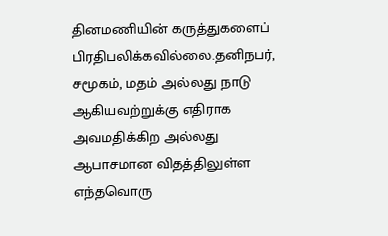தினமணியின் கருத்துகளைப் பிரதிபலிக்கவில்லை.தனிநபர், சமூகம், மதம் அல்லது நாடு ஆகியவற்றுக்கு எதிராக அவமதிக்கிற அல்லது ஆபாசமான விதத்திலுள்ள எந்தவொரு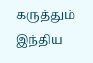கருத்தும் இந்திய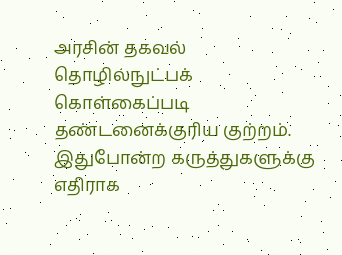அரசின் தகவல் தொழில்நுட்பக் கொள்கைப்படி தண்டனைக்குரிய குற்றம். இதுபோன்ற கருத்துகளுக்கு எதிராக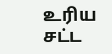உரிய சட்ட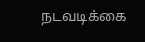நடவடிக்கை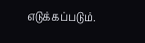எடுக்கப்படும்.